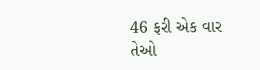46 ફરી એક વાર તેઓ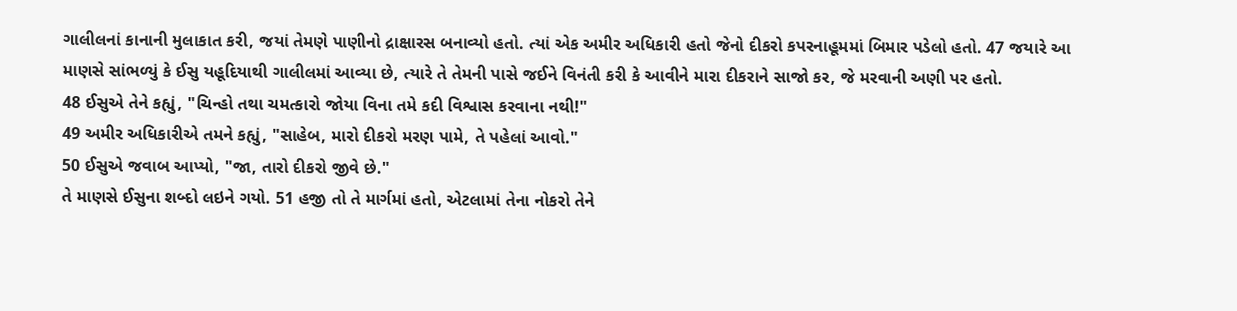ગાલીલનાં કાનાની મુલાકાત કરી, જયાં તેમણે પાણીનો દ્રાક્ષારસ બનાવ્યો હતો. ત્યાં એક અમીર અધિકારી હતો જેનો દીકરો કપરનાહૂમમાં બિમાર પડેલો હતો. 47 જયારે આ માણસે સાંભળ્યું કે ઈસુ યહૂદિયાથી ગાલીલમાં આવ્યા છે, ત્યારે તે તેમની પાસે જઈને વિનંતી કરી કે આવીને મારા દીકરાને સાજો કર, જે મરવાની અણી પર હતો.
48 ઈસુએ તેને કહ્યું, "ચિન્હો તથા ચમત્કારો જોયા વિના તમે કદી વિશ્વાસ કરવાના નથી!"
49 અમીર અધિકારીએ તમને કહ્યું, "સાહેબ, મારો દીકરો મરણ પામે, તે પહેલાં આવો."
50 ઈસુએ જવાબ આપ્યો, "જા, તારો દીકરો જીવે છે."
તે માણસે ઈસુના શબ્દો લઇને ગયો. 51 હજી તો તે માર્ગમાં હતો, એટલામાં તેના નોકરો તેને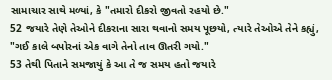સામાચાર સાથે મળ્યાં, કે "તમારો દીકરો જીવતો રહયો છે."
52 જયારે તેણે તેઓને દીકરાના સારા થવાનો સમય પૂછયો, ત્યારે તેઓએ તેને કહ્યું, "ગઈ કાલે બપોરનાં એક વાગે તેનો તાવ ઊતરી ગયો."
53 તેથી પિતાને સમજાયું કે આ તે જ સમય હતો જયારે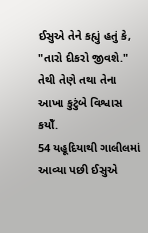ઈસુએ તેને કહ્યું હતું કે, "તારો દીકરો જીવશે." તેથી તેણે તથા તેના આખા કુટુંબે વિશ્વાસ કયોઁ.
54 યહૂદિયાથી ગાલીલમાં આવ્યા પછી ઈસુએ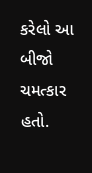કરેલો આ બીજો ચમત્કાર હતો.